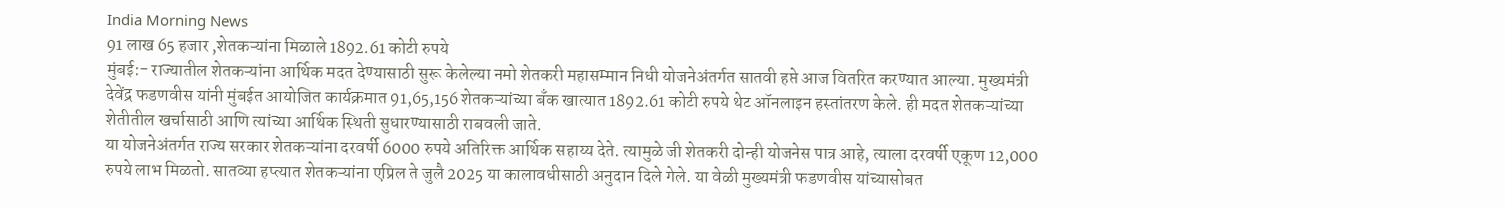India Morning News
91 लाख 65 हजार ,शेतकऱ्यांना मिळाले 1892.61 कोटी रुपये
मुंबई:- राज्यातील शेतकऱ्यांना आर्थिक मदत देण्यासाठी सुरू केलेल्या नमो शेतकरी महासम्मान निधी योजनेअंतर्गत सातवी हप्ते आज वितरित करण्यात आल्या. मुख्यमंत्री देवेंद्र फडणवीस यांनी मुंबईत आयोजित कार्यक्रमात 91,65,156 शेतकऱ्यांच्या बँक खात्यात 1892.61 कोटी रुपये थेट ऑनलाइन हस्तांतरण केले. ही मदत शेतकऱ्यांच्या शेतीतील खर्चासाठी आणि त्यांच्या आर्थिक स्थिती सुधारण्यासाठी राबवली जाते.
या योजनेअंतर्गत राज्य सरकार शेतकऱ्यांना दरवर्षी 6000 रुपये अतिरिक्त आर्थिक सहाय्य देते. त्यामुळे जी शेतकरी दोन्ही योजनेस पात्र आहे, त्याला दरवर्षी एकूण 12,000 रुपये लाभ मिळतो. सातव्या हप्त्यात शेतकऱ्यांना एप्रिल ते जुलै 2025 या कालावधीसाठी अनुदान दिले गेले. या वेळी मुख्यमंत्री फडणवीस यांच्यासोबत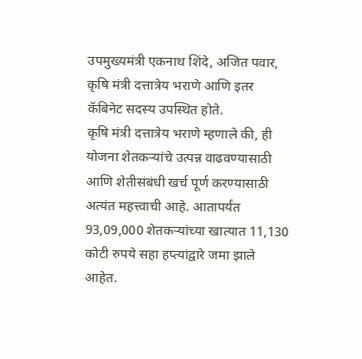उपमुख्यमंत्री एकनाथ शिंदे, अजित पवार, कृषि मंत्री दत्तात्रेय भराणे आणि इतर कॅबिनेट सदस्य उपस्थित होते.
कृषि मंत्री दत्तात्रेय भराणे म्हणाले की, ही योजना शेतकऱ्यांचे उत्पन्न वाढवण्यासाठी आणि शेतीसंबंधी खर्च पूर्ण करण्यासाठी अत्यंत महत्त्वाची आहे. आतापर्यंत 93,09,000 शेतकऱ्यांच्या खात्यात 11,130 कोटी रुपये सहा हप्त्यांद्वारे जमा झाले आहेत.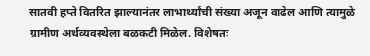सातवी हप्ते वितरित झाल्यानंतर लाभार्थ्यांची संख्या अजून वाढेल आणि त्यामुळे ग्रामीण अर्थव्यवस्थेला बळकटी मिळेल. विशेषतः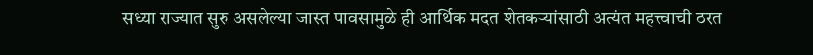सध्या राज्यात सुरु असलेल्या जास्त पावसामुळे ही आर्थिक मदत शेतकऱ्यांसाठी अत्यंत महत्त्वाची ठरत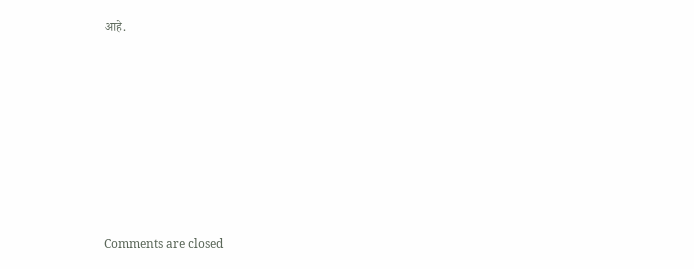आहे.










Comments are closed